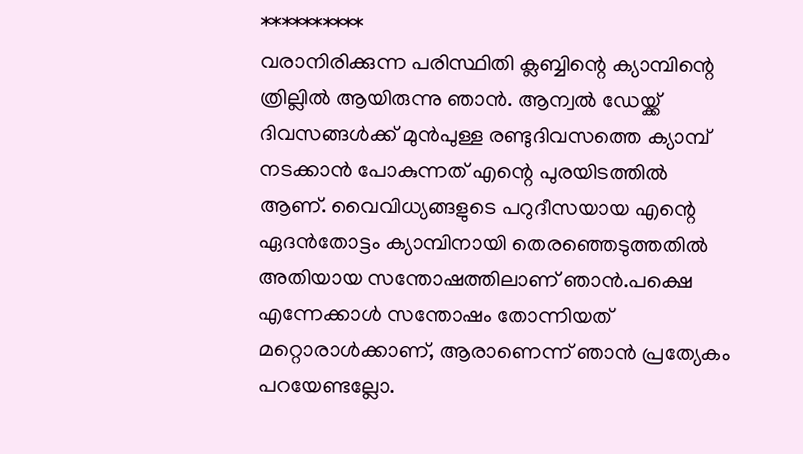**********
വരാനിരിക്കുന്ന പരിസ്ഥിതി ക്ലബ്ബിന്റെ ക്യാമ്പിന്റെ ത്രില്ലിൽ ആയിരുന്നു ഞാൻ. ആന്വൽ ഡേയ്ക്ക് ദിവസങ്ങൾക്ക് മുൻപുള്ള രണ്ടുദിവസത്തെ ക്യാമ്പ് നടക്കാൻ പോകുന്നത് എന്റെ പുരയിടത്തിൽ ആണ്. വൈവിധ്യങ്ങളുടെ പറുദീസയായ എന്റെ ഏദൻതോട്ടം ക്യാമ്പിനായി തെരഞ്ഞെടുത്തതിൽ അതിയായ സന്തോഷത്തിലാണ് ഞാൻ.പക്ഷെ എന്നേക്കാൾ സന്തോഷം തോന്നിയത് മറ്റൊരാൾക്കാണ്, ആരാണെന്ന് ഞാൻ പ്രത്യേകം പറയേണ്ടല്ലോ.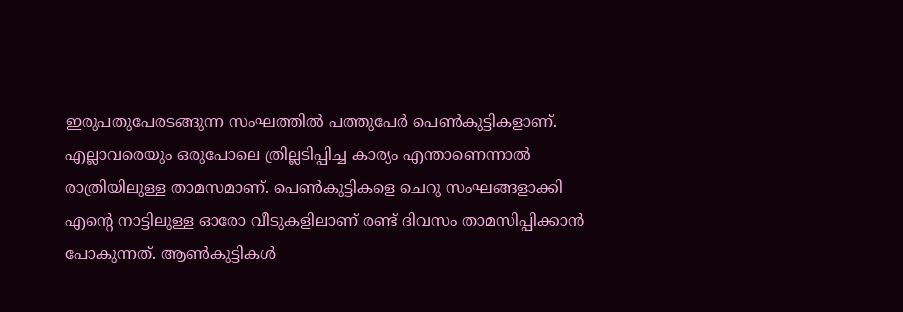ഇരുപതുപേരടങ്ങുന്ന സംഘത്തിൽ പത്തുപേർ പെൺകുട്ടികളാണ്. എല്ലാവരെയും ഒരുപോലെ ത്രില്ലടിപ്പിച്ച കാര്യം എന്താണെന്നാൽ രാത്രിയിലുള്ള താമസമാണ്. പെൺകുട്ടികളെ ചെറു സംഘങ്ങളാക്കി എന്റെ നാട്ടിലുള്ള ഓരോ വീടുകളിലാണ് രണ്ട് ദിവസം താമസിപ്പിക്കാൻ പോകുന്നത്. ആൺകുട്ടികൾ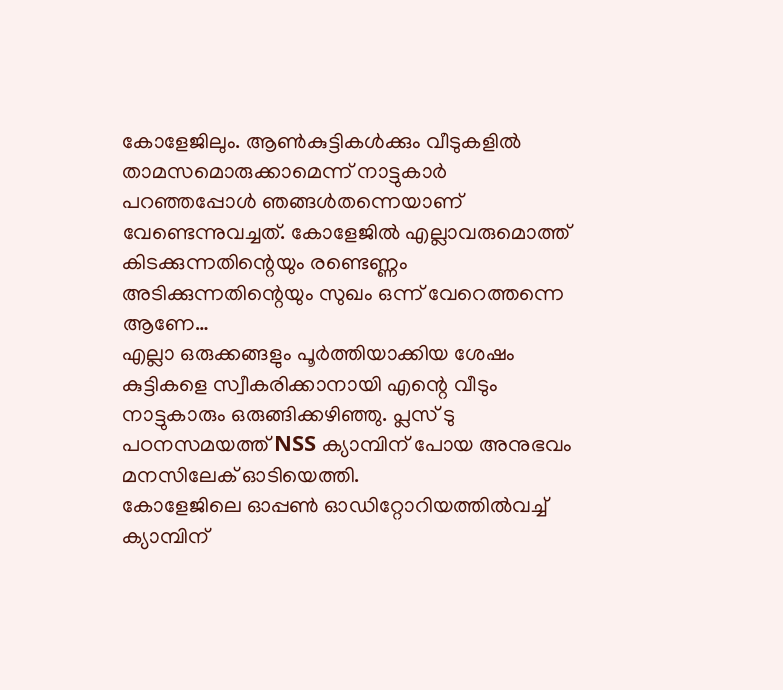കോളേജിലും. ആൺകുട്ടികൾക്കും വീടുകളിൽ താമസമൊരുക്കാമെന്ന് നാട്ടുകാർ പറഞ്ഞപ്പോൾ ഞങ്ങൾതന്നെയാണ് വേണ്ടെന്നുവച്ചത്. കോളേജിൽ എല്ലാവരുമൊത്ത് കിടക്കുന്നതിന്റെയും രണ്ടെണ്ണം അടിക്കുന്നതിന്റെയും സുഖം ഒന്ന് വേറെത്തന്നെ ആണേ…
എല്ലാ ഒരുക്കങ്ങളും പൂർത്തിയാക്കിയ ശേഷം കുട്ടികളെ സ്വീകരിക്കാനായി എന്റെ വീടും നാട്ടുകാരും ഒരുങ്ങിക്കഴിഞ്ഞു. പ്ലസ് ടു പഠനസമയത്ത് NSS ക്യാമ്പിന് പോയ അനുഭവം മനസിലേക് ഓടിയെത്തി.
കോളേജിലെ ഓപ്പൺ ഓഡിറ്റോറിയത്തിൽവച്ച് ക്യാമ്പിന്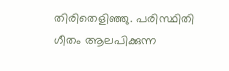തിരിതെളിഞ്ഞു. പരിസ്ഥിതി ഗീതം ആലപിക്കുന്ന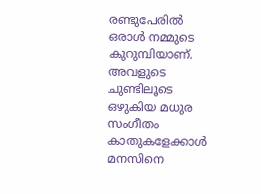രണ്ടുപേരിൽ ഒരാൾ നമ്മുടെ കുറുമ്പിയാണ്. അവളുടെ ചുണ്ടിലൂടെ ഒഴുകിയ മധുര സംഗീതം കാതുകളേക്കാൾ മനസിനെ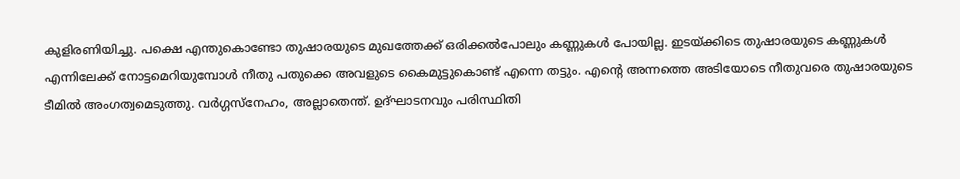കുളിരണിയിച്ചു. പക്ഷെ എന്തുകൊണ്ടോ തുഷാരയുടെ മുഖത്തേക്ക് ഒരിക്കൽപോലും കണ്ണുകൾ പോയില്ല. ഇടയ്ക്കിടെ തുഷാരയുടെ കണ്ണുകൾ എന്നിലേക്ക് നോട്ടമെറിയുമ്പോൾ നീതു പതുക്കെ അവളുടെ കൈമുട്ടുകൊണ്ട് എന്നെ തട്ടും. എന്റെ അന്നത്തെ അടിയോടെ നീതുവരെ തുഷാരയുടെ ടീമിൽ അംഗത്വമെടുത്തു. വർഗ്ഗസ്നേഹം, അല്ലാതെന്ത്. ഉദ്ഘാടനവും പരിസ്ഥിതി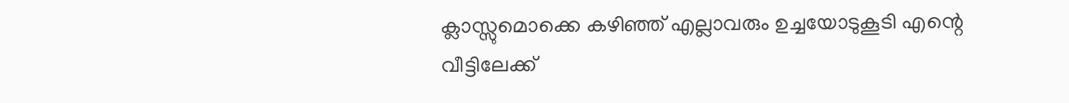ക്ലാസ്സുമൊക്കെ കഴിഞ്ഞ് എല്ലാവരും ഉച്ചയോടുകൂടി എന്റെ വീട്ടിലേക്ക്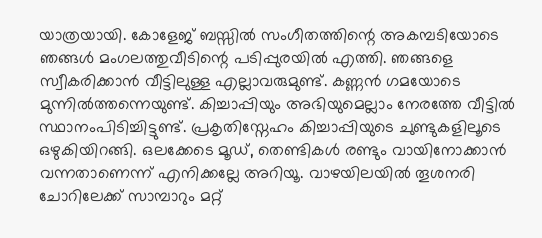യാത്രയായി. കോളേജ് ബസ്സിൽ സംഗീതത്തിന്റെ അകമ്പടിയോടെ ഞങ്ങൾ മംഗലത്തുവീടിന്റെ പടിപ്പുരയിൽ എത്തി. ഞങ്ങളെ സ്വീകരിക്കാൻ വീട്ടിലുള്ള എല്ലാവരുമുണ്ട്. കണ്ണൻ ഗമയോടെ മുന്നിൽത്തന്നെയുണ്ട്. കിച്ചാപ്പിയും അഭിയുമെല്ലാം നേരത്തേ വീട്ടിൽ സ്ഥാനംപിടിച്ചിട്ടുണ്ട്. പ്രകൃതിസ്നേഹം കിച്ചാപ്പിയുടെ ചുണ്ടുകളിലൂടെ ഒഴുകിയിറങ്ങി. ഒലക്കേടെ മൂഡ്, തെണ്ടികൾ രണ്ടും വായിനോക്കാൻ വന്നതാണെന്ന് എനിക്കല്ലേ അറിയൂ. വാഴയിലയിൽ തൂശനരി ചോറിലേക്ക് സാമ്പാറും മറ്റ്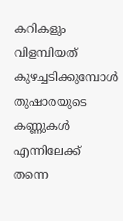കറികളും വിളമ്പിയത് കുഴച്ചടിക്കുമ്പോൾ തുഷാരയുടെ കണ്ണുകൾ എന്നിലേക്ക് തന്നെ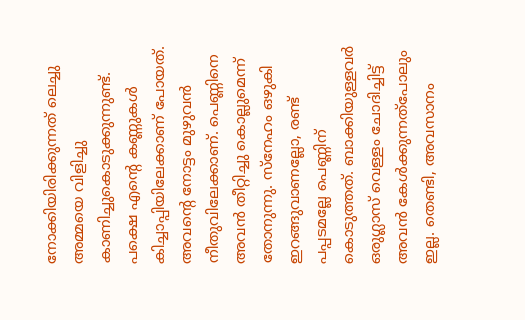നോക്കിയിരിക്കുന്നത് ലെച്ചു അമ്മയെ വിളിച്ചു കാണിച്ചുകൊടുക്കുന്നുണ്ട്. പക്ഷെ എന്റെ കണ്ണുകൾ കിച്ചാപ്പിയിലേക്കാണ് പോയത്. അവന്റെ നോട്ടം മുഴുവൻ നീതുവിലേക്കാണ്. പെണ്ണിനെ അവൻ തീറ്റിച്ചു കൊല്ലുമെന്ന് തോനുന്നു. സ്നേഹം ഒഴുകി ഇറങ്ങുവാണല്ലോ, രണ്ട് പപ്പടമല്ലേ പെണ്ണിന് കൊടുത്തത്. ബാക്കിയുള്ളവർ ഒരുഗ്ലാസ് വെള്ളം ചോദിച്ചിട്ട് അവൻ കേൾക്കുന്നത്പോലും ഇല്ല. തെണ്ടി, അവസാനം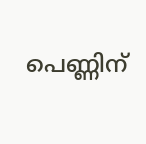പെണ്ണിന്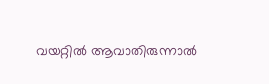വയറ്റിൽ ആവാതിരുന്നാൽ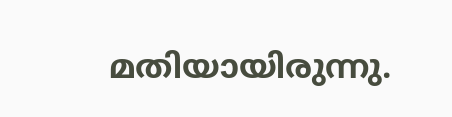മതിയായിരുന്നു.